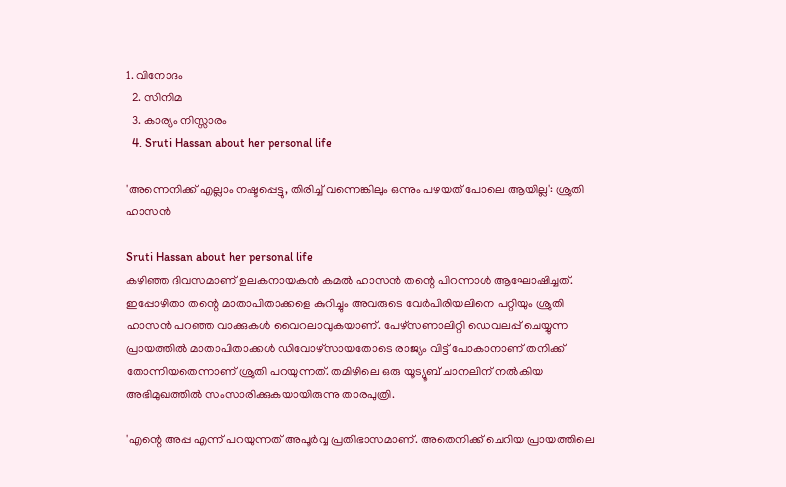1. വിനോദം
  2. സിനിമ
  3. കാര്യം നിസ്സാരം
  4. Sruti Hassan about her personal life

'അന്നെനിക്ക് എല്ലാം നഷ്ടപ്പെട്ടു, തിരിച്ച് വന്നെങ്കിലും ഒന്നും പഴയത് പോലെ ആയില്ല': ശ്രുതി ഹാസൻ

Sruti Hassan about her personal life
കഴിഞ്ഞ ദിവസമാണ് ഉലകനായകന്‍ കമല്‍ ഹാസൻ തന്റെ പിറന്നാൾ ആഘോഷിച്ചത്. ഇപ്പോഴിതാ തന്റെ മാതാപിതാക്കളെ കുറിച്ചും അവരുടെ വേര്‍പിരിയലിനെ പറ്റിയും ശ്രുതി ഹാസൻ പറഞ്ഞ വാക്കുകള്‍ വൈറലാവുകയാണ്. പേഴ്‌സണാലിറ്റി ഡെവലപ്പ് ചെയ്യുന്ന പ്രായത്തില്‍ മാതാപിതാക്കള്‍ ഡിവോഴ്‌സായതോടെ രാജ്യം വിട്ട് പോകാനാണ് തനിക്ക് തോന്നിയതെന്നാണ് ശ്രുതി പറയുന്നത്. തമിഴിലെ ഒരു യൂട്യൂബ് ചാനലിന് നല്‍കിയ അഭിമുഖത്തില്‍ സംസാരിക്കുകയായിരുന്നു താരപുത്രി.

'എന്റെ അപ്പ എന്ന് പറയുന്നത് അപൂര്‍വ്വ പ്രതിഭാസമാണ്. അതെനിക്ക് ചെറിയ പ്രായത്തിലെ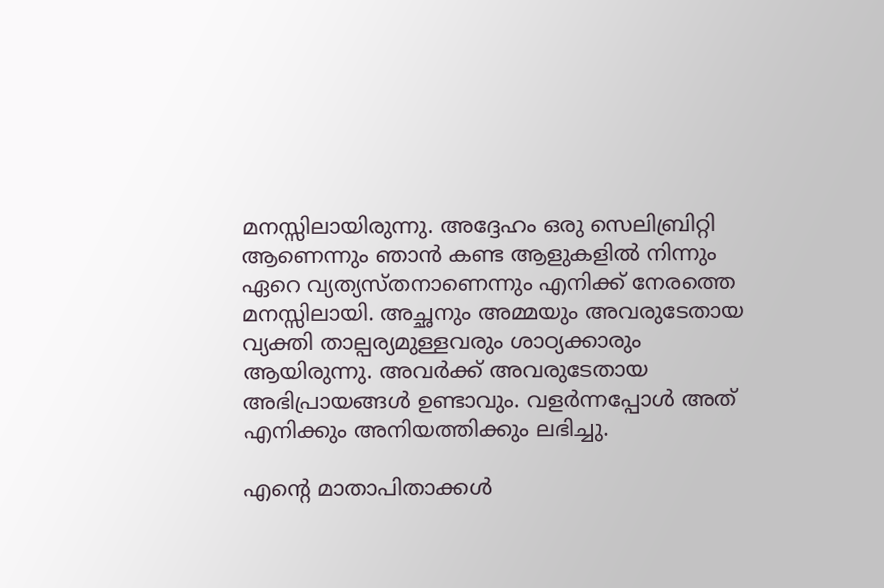മനസ്സിലായിരുന്നു. അദ്ദേഹം ഒരു സെലിബ്രിറ്റി ആണെന്നും ഞാന്‍ കണ്ട ആളുകളില്‍ നിന്നും ഏറെ വ്യത്യസ്തനാണെന്നും എനിക്ക് നേരത്തെ മനസ്സിലായി. അച്ഛനും അമ്മയും അവരുടേതായ വ്യക്തി താല്പര്യമുള്ളവരും ശാഠ്യക്കാരും ആയിരുന്നു. അവര്‍ക്ക് അവരുടേതായ അഭിപ്രായങ്ങള്‍ ഉണ്ടാവും. വളര്‍ന്നപ്പോള്‍ അത് എനിക്കും അനിയത്തിക്കും ലഭിച്ചു.

എന്റെ മാതാപിതാക്കള്‍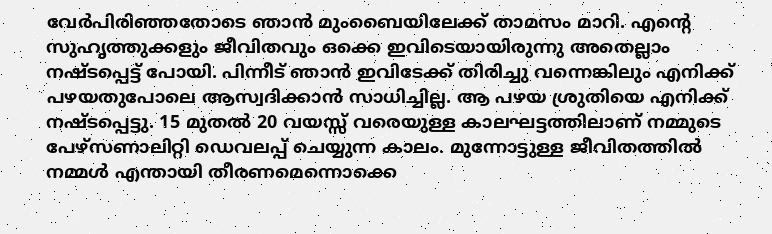വേര്‍പിരിഞ്ഞതോടെ ഞാന്‍ മുംബൈയിലേക്ക് താമസം മാറി. എന്റെ സുഹൃത്തുക്കളും ജീവിതവും ഒക്കെ ഇവിടെയായിരുന്നു അതെല്ലാം നഷ്ടപ്പെട്ട് പോയി. പിന്നീട് ഞാന്‍ ഇവിടേക്ക് തിരിച്ചു വന്നെങ്കിലും എനിക്ക് പഴയതുപോലെ ആസ്വദിക്കാന്‍ സാധിച്ചില്ല. ആ പഴയ ശ്രുതിയെ എനിക്ക് നഷ്ടപ്പെട്ടു. 15 മുതല്‍ 20 വയസ്സ് വരെയുള്ള കാലഘട്ടത്തിലാണ് നമ്മുടെ പേഴ്‌സണാലിറ്റി ഡെവലപ്പ് ചെയ്യുന്ന കാലം. മുന്നോട്ടുള്ള ജീവിതത്തില്‍ നമ്മള്‍ എന്തായി തീരണമെന്നൊക്കെ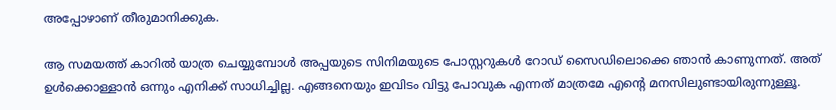അപ്പോഴാണ് തീരുമാനിക്കുക.

ആ സമയത്ത് കാറില്‍ യാത്ര ചെയ്യുമ്പോള്‍ അപ്പയുടെ സിനിമയുടെ പോസ്റ്ററുകള്‍ റോഡ് സൈഡിലൊക്കെ ഞാന്‍ കാണുന്നത്. അത് ഉള്‍ക്കൊള്ളാന്‍ ഒന്നും എനിക്ക് സാധിച്ചില്ല. എങ്ങനെയും ഇവിടം വിട്ടു പോവുക എന്നത് മാത്രമേ എന്റെ മനസിലുണ്ടായിരുന്നുള്ളൂ.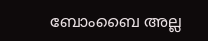ബോംബൈ അല്ല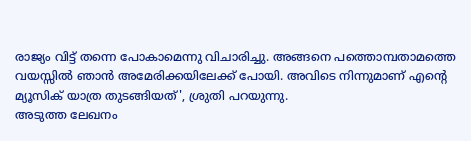രാജ്യം വിട്ട് തന്നെ പോകാമെന്നു വിചാരിച്ചു. അങ്ങനെ പത്തൊമ്പതാമത്തെ വയസ്സില്‍ ഞാന്‍ അമേരിക്കയിലേക്ക് പോയി. അവിടെ നിന്നുമാണ് എന്റെ മ്യൂസിക് യാത്ര തുടങ്ങിയത്', ശ്രുതി പറയുന്നു.
അടുത്ത ലേഖനം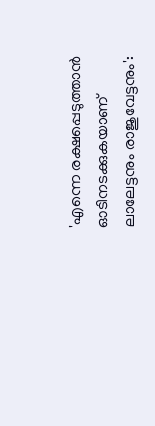'എന്നെ രക്ഷപ്പെടുത്താൻ ഓടിനടക്കുകയാണ് ലാലേട്ടനും രാജുവേട്ടനും':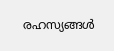രഹസ്യങ്ങൾ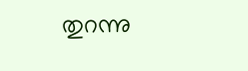തുറന്നു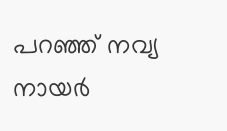പറഞ്ഞ് നവ്യ നായർ